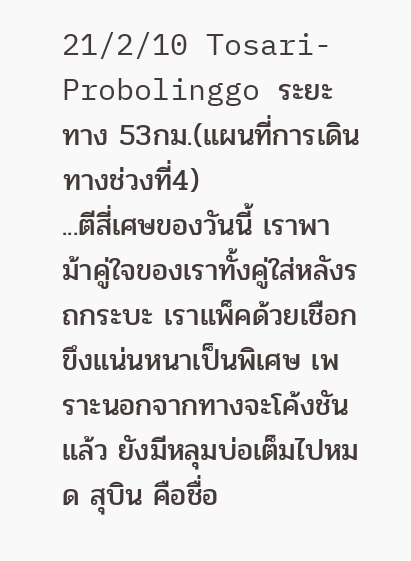21/2/10 Tosari-Probolinggo ระยะทาง 53กม.(แผนที่การเดินทางช่วงที่4)
...ตีสี่เศษของวันนี้ เราพาม้าคู่ใจของเราทั้งคู่ใส่หลังรถกระบะ เราแพ็คด้วยเชือกขึงแน่นหนาเป็นพิเศษ เพราะนอกจากทางจะโค้งชันแล้ว ยังมีหลุมบ่อเต็มไปหมด สุบิน คือชื่อ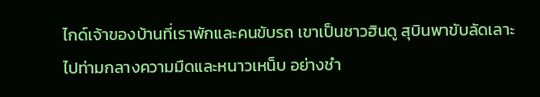ไกด์เจ้าของบ้านที่เราพักและคนขับรถ เขาเป็นชาวฮินดู สุบินพาขับลัดเลาะไปท่ามกลางความมืดและหนาวเหน็บ อย่างชำ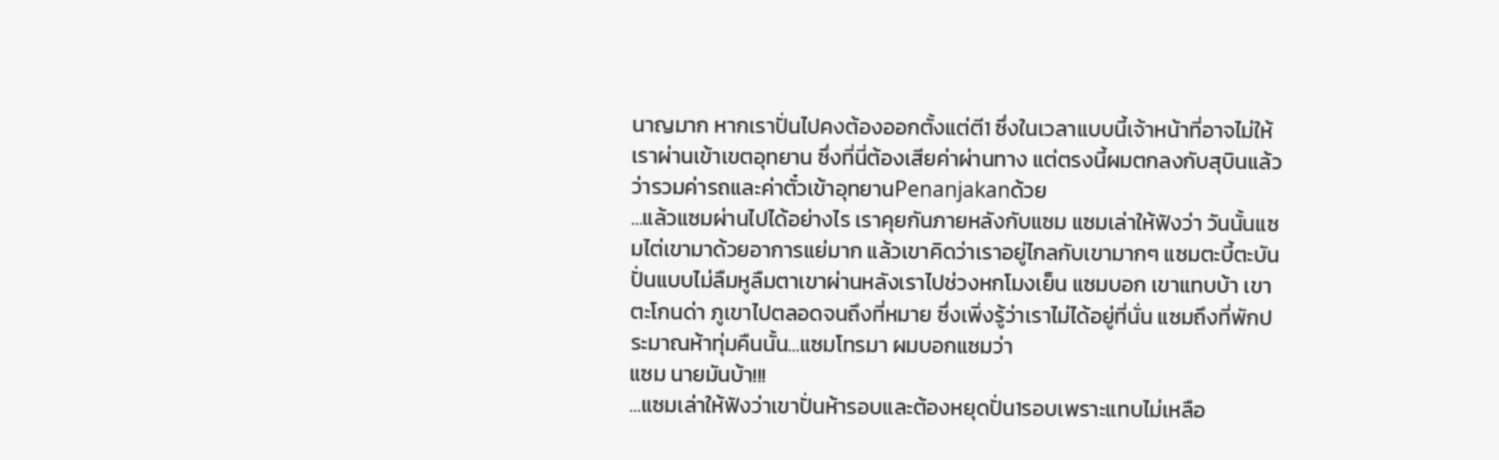นาญมาก หากเราปั่นไปคงต้องออกตั้งแต่ตี1 ซึ่งในเวลาแบบนี้เจ้าหน้าที่อาจไม่ให้เราผ่านเข้าเขตอุทยาน ซึ่งที่นี่ต้องเสียค่าผ่านทาง แต่ตรงนี้ผมตกลงกับสุบินแล้วว่ารวมค่ารถและค่าตั๋วเข้าอุทยานPenanjakanด้วย
...แล้วแซมผ่านไปได้อย่างไร เราคุยกันภายหลังกับแซม แซมเล่าให้ฟังว่า วันนั้นแซมไต่เขามาด้วยอาการแย่มาก แล้วเขาคิดว่าเราอยู่ไกลกับเขามากๆ แซมตะบี้ตะบันปั่นแบบไม่ลืมหูลืมตาเขาผ่านหลังเราไปช่วงหกโมงเย็น แซมบอก เขาแทบบ้า เขาตะโกนด่า ภูเขาไปตลอดจนถึงที่หมาย ซึ่งเพิ่งรู้ว่าเราไม่ได้อยู่ที่นั่น แซมถึงที่พักประมาณห้าทุ่มคืนนั้น...แซมโทรมา ผมบอกแซมว่า
แซม นายมันบ้า!!!
...แซมเล่าให้ฟังว่าเขาปั่นห้ารอบและต้องหยุดปั่น1รอบเพราะแทบไม่เหลือ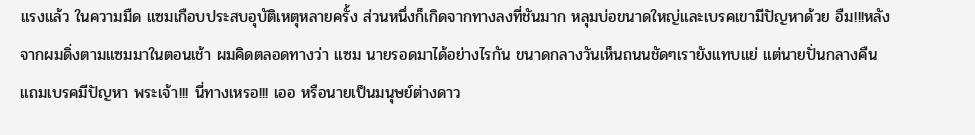แรงแล้ว ในความมืด แซมเกือบประสบอุบัติเหตุหลายครั้ง ส่วนหนึ่งก็เกิดจากทางลงที่ชันมาก หลุมบ่อขนาดใหญ่และเบรคเขามีปัญหาด้วย อืม!!!หลังจากผมดิ่งตามแซมมาในตอนเช้า ผมคิดตลอดทางว่า แซม นายรอดมาได้อย่างไรกัน ขนาดกลางวันเห็นถนนชัดๆเรายังแทบแย่ แต่นายปั่นกลางคืน แถมเบรคมีปัญหา พระเจ้า!!! นี่ทางเหรอ!!! เออ หรือนายเป็นมนุษย์ต่างดาว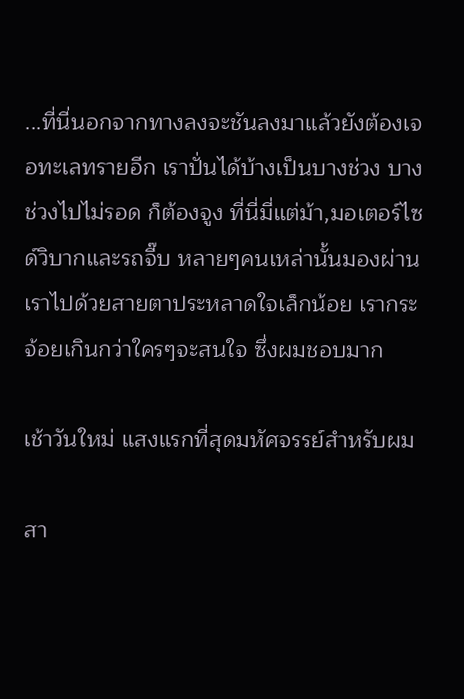...ที่นี่นอกจากทางลงจะชันลงมาแล้วยังต้องเจอทะเลทรายอีก เราปั่นได้บ้างเป็นบางช่วง บางช่วงไปไม่รอด ก็ต้องจูง ที่นี่มี่แต่ม้า,มอเตอร์ไซด์วิบากและรถจี๊บ หลายๆคนเหล่านั้นมองผ่านเราไปด้วยสายตาประหลาดใจเล็กน้อย เรากระจ้อยเกินกว่าใครๆจะสนใจ ซึ่งผมชอบมาก

เช้าวันใหม่ แสงแรกที่สุดมหัศจรรย์สำหรับผม

สา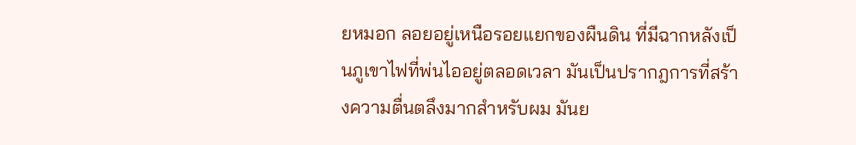ยหมอก ลอยอยู่เหนือรอยแยกของผืนดิน ที่มีฉากหลังเป็นภูเขาไฟที่พ่นไออยู่ตลอดเวลา มันเป็นปรากฎการที่สร้างความตื่นตลึงมากสำหรับผม มันย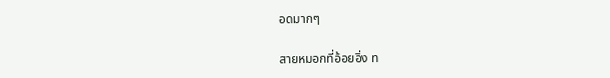อดมากๆ

สายหมอกที่อ้อยอิ่ง ท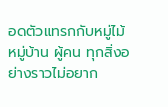อดตัวแทรกกับหมู่ไม้ หมู่บ้าน ผู้คน ทุกสิ่งอย่างราวไม่อยาก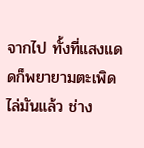จากไป ทั้งที่แสงแดดก็พยายามตะเพิดไล่มันแล้ว ช่าง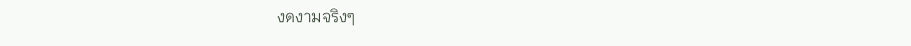งดงามจริงๆ